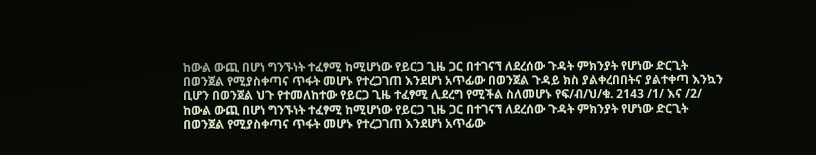ከውል ውጪ በሆነ ግንኙነት ተፈፃሚ ከሚሆነው የይርጋ ጊዜ ጋር በተገናኘ ለደረሰው ጉዳት ምክንያት የሆነው ድርጊት በወንጀል የሚያስቀጣና ጥፋት መሆኑ የተረጋገጠ እንደሆነ አጥፊው በወንጀል ጉዳይ ክስ ያልቀረበበትና ያልተቀጣ እንኳን ቢሆን በወንጀል ህጉ የተመለከተው የይርጋ ጊዜ ተፈፃሚ ሊደረግ የሚችል ስለመሆኑ የፍ/ብ/ህ/ቁ. 2143 /1/ እና /2/
ከውል ውጪ በሆነ ግንኙነት ተፈፃሚ ከሚሆነው የይርጋ ጊዜ ጋር በተገናኘ ለደረሰው ጉዳት ምክንያት የሆነው ድርጊት በወንጀል የሚያስቀጣና ጥፋት መሆኑ የተረጋገጠ እንደሆነ አጥፊው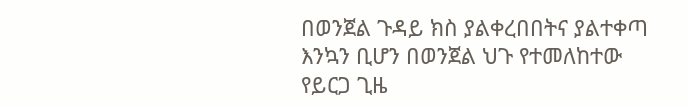በወንጀል ጉዳይ ክስ ያልቀረበበትና ያልተቀጣ እንኳን ቢሆን በወንጀል ህጉ የተመለከተው የይርጋ ጊዜ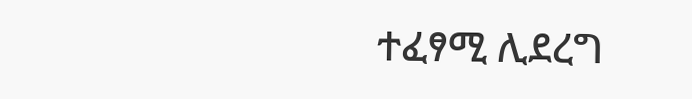ተፈፃሚ ሊደረግ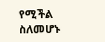የሚችል ስለመሆኑ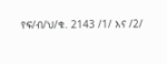የፍ/ብ/ህ/ቁ. 2143 /1/ እና /2/